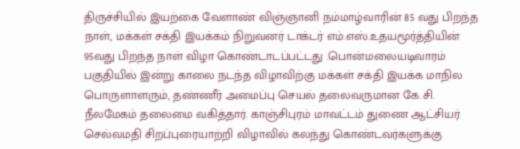திருச்சியில் இயற்கை வேளாண் விஞ்ஞானி நம்மாழ்வாரின் 85 வது பிறந்த நாள், மக்கள் சக்தி இயக்கம் நிறுவனர் டாக்டர் எம்.எஸ்.உதயமூர்த்தியின் 95வது பிறந்த நாள் விழா கொண்டாடப்பட்டது .பொன்மலையடிவாரம் பகுதியில் இன்று காலை நடந்த விழாவிற்கு மக்கள் சக்தி இயக்க மாநில பொருளாளரும், தண்ணீர் அமைப்பு செயல் தலைவருமான கே.சி. நீலமேகம் தலைமை வகித்தார். காஞ்சிபுரம் மாவட்டம் துணை ஆட்சியர் செல்வமதி சிறப்புரையாற்றி விழாவில் கலந்து கொண்டவர்களுக்கு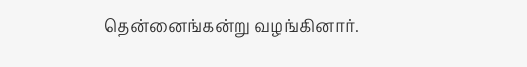தென்னைங்கன்று வழங்கினார்.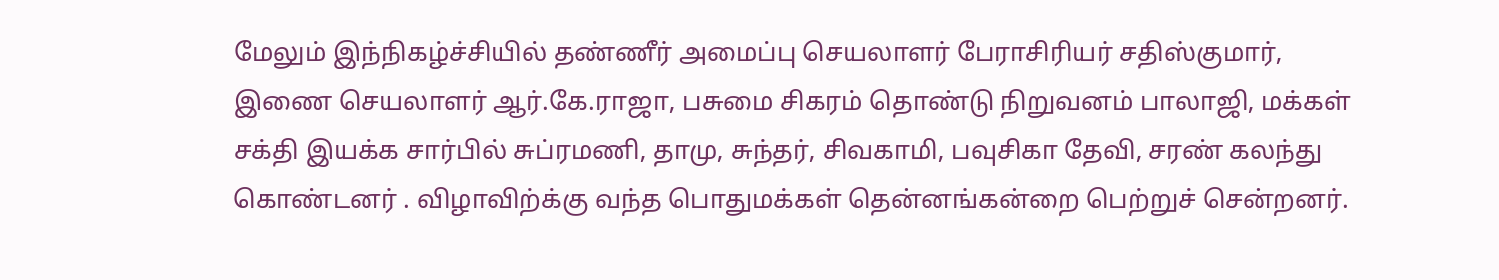மேலும் இந்நிகழ்ச்சியில் தண்ணீர் அமைப்பு செயலாளர் பேராசிரியர் சதிஸ்குமார், இணை செயலாளர் ஆர்.கே.ராஜா, பசுமை சிகரம் தொண்டு நிறுவனம் பாலாஜி, மக்கள் சக்தி இயக்க சார்பில் சுப்ரமணி, தாமு, சுந்தர், சிவகாமி, பவுசிகா தேவி, சரண் கலந்து கொண்டனர் . விழாவிற்க்கு வந்த பொதுமக்கள் தென்னங்கன்றை பெற்றுச் சென்றனர்.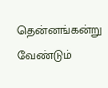தென்னங்கன்று வேண்டும்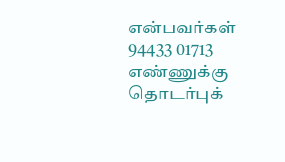என்பவர்கள் 94433 01713 எண்ணுக்கு தொடர்புக்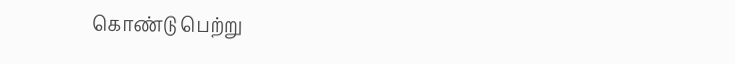கொண்டு பெற்று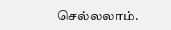செல்லலாம்.